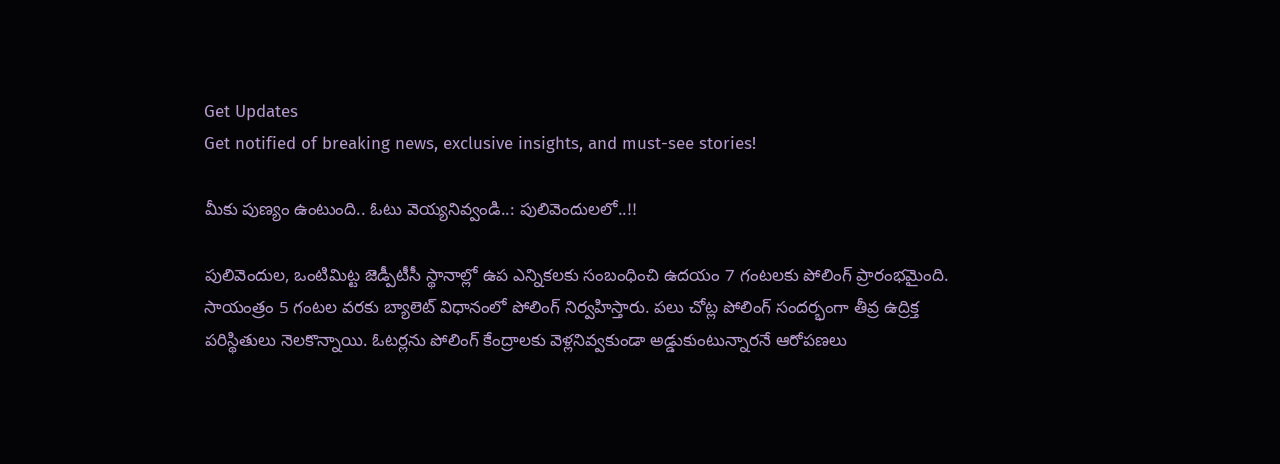Get Updates
Get notified of breaking news, exclusive insights, and must-see stories!

మీకు పుణ్యం ఉంటుంది.. ఓటు వెయ్యనివ్వండి..: పులివెందులలో..!!

పులివెందుల, ఒంటిమిట్ట జెడ్పీటీసీ స్థానాల్లో ఉప ఎన్నికలకు సంబంధించి ఉద‌యం 7 గంట‌ల‌కు పోలింగ్ ప్రారంభ‌మైంది. సాయంత్రం 5 గంటల వరకు బ్యాలెట్‌ విధానంలో పోలింగ్‌ నిర్వహిస్తారు. పలు చోట్ల పోలింగ్ సందర్భంగా తీవ్ర ఉద్రిక్త పరిస్థితులు నెలకొన్నాయి. ఓటర్లను పోలింగ్ కేంద్రాలకు వెళ్లనివ్వకుండా అడ్డుకుంటున్నారనే ఆరోపణలు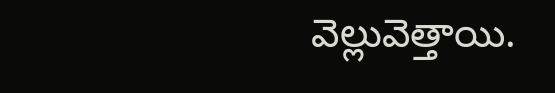వెల్లువెత్తాయి.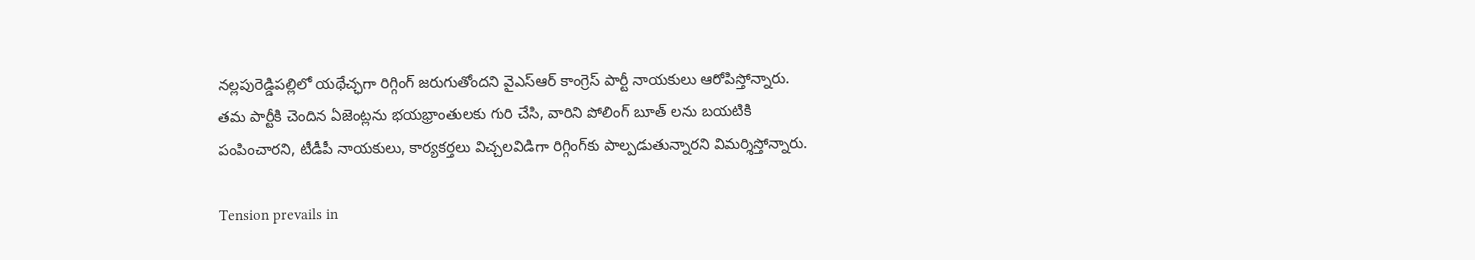నల్లపురెడ్డిపల్లిలో యథేచ్ఛగా రిగ్గింగ్‌ జరుగుతోందని వైఎస్ఆర్ కాంగ్రెస్ పార్టీ నాయకులు ఆరోపిస్తోన్నారు. తమ పార్టీకి చెందిన ఏజెంట్లను భయభ్రాంతులకు గురి చేసి, వారిని పోలింగ్ బూత్ లను బయటికి పంపించారని, టీడీపీ నాయకులు, కార్యకర్తలు విచ్చలవిడిగా రిగ్గింగ్‌కు పాల్పడుతున్నారని విమర్శిస్తోన్నారు.

Tension prevails in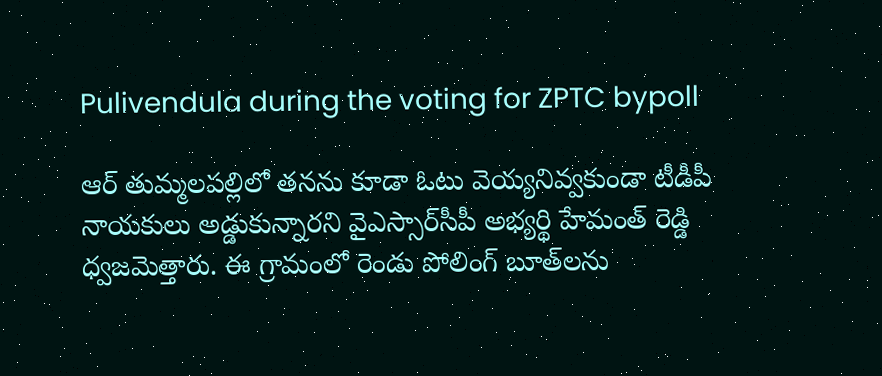Pulivendula during the voting for ZPTC bypoll

ఆర్ తుమ్మలపల్లిలో తనను కూడా ఓటు వెయ్యనివ్వకుండా టీడీపీ నాయకులు అడ్డుకున్నారని వైఎస్సార్‌సీపీ అభ్యర్థి హేమంత్‌ రెడ్డి ధ్వజమెత్తారు. ఈ గ్రామంలో రెండు పోలింగ్ బూత్‌లను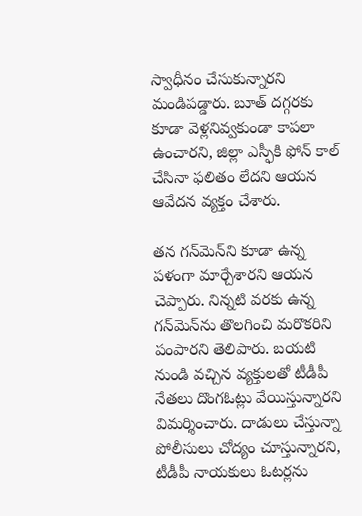స్వాధీనం చేసుకున్నారని మండిపడ్డారు. బూత్ దగ్గరకు కూడా వెళ్లనివ్వకుండా కాపలా ఉంచారని, జిల్లా ఎస్ఫీకి ఫోన్ కాల్ చేసినా ఫలితం లేదని ఆయన ఆవేదన వ్యక్తం చేశారు.

తన గన్‌మెన్‌ని కూడా ఉన్న పళంగా మార్చేశారని ఆయన చెప్పారు. నిన్నటి వరకు ఉన్న గన్‌మెన్‌ను తొలగించి మరొకరిని పంపారని తెలిపారు. బయటి నుండి వచ్చిన వ్యక్తులతో టీడీపీ నేతలు దొంగఓట్లు వేయిస్తున్నారని విమర్శించారు. దాడులు చేస్తున్నా పోలీసులు చోద్యం చూస్తున్నారని, టీడీపీ నాయకులు ఓటర్లను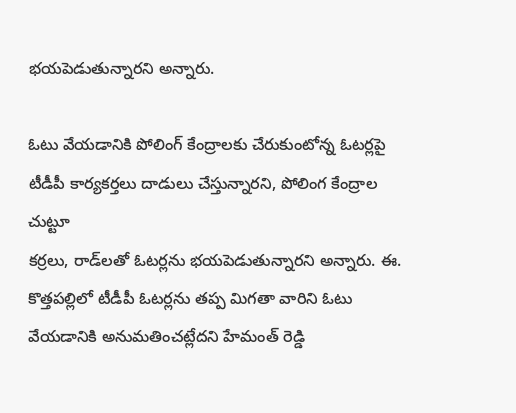భయపెడుతున్నారని అన్నారు.

ఓటు వేయడానికి పోలింగ్ కేంద్రాలకు చేరుకుంటోన్న ఓటర్లపై టీడీపీ కార్యకర్తలు దాడులు చేస్తున్నారని, పోలింగ కేంద్రాల చుట్టూ
కర్రలు, రాడ్‌లతో ఓటర్లను భయపెడుతున్నారని అన్నారు. ఈ. కొత్తపల్లిలో టీడీపీ ఓటర్లను తప్ప మిగతా వారిని ఓటు వేయడానికి అనుమతించట్లేదని హేమంత్ రెడ్డి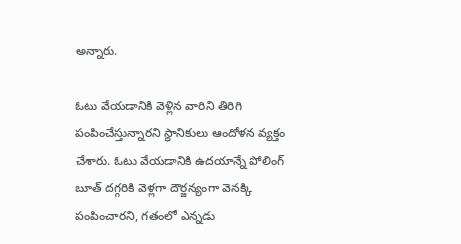అన్నారు.

ఓటు వేయడానికి వెళ్లిన వారిని తిరిగి పంపించేస్తున్నారని స్థానికులు ఆందోళన వ్యక్తం చేశారు. ఓటు వేయడానికి ఉదయాన్నే పోలింగ్ బూత్ దగ్గరికి వెళ్లగా దౌర్జన్యంగా వెనక్కి పంపించారని, గతంలో ఎన్నడు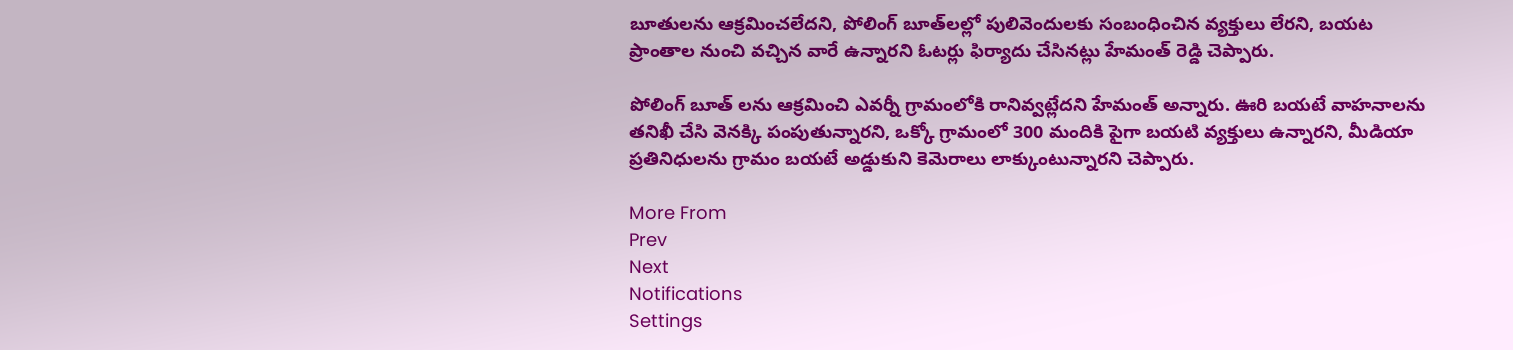బూతులను ఆక్రమించలేదని, పోలింగ్ బూత్‌లల్లో పులివెందులకు సంబంధించిన వ్యక్తులు లేరని, బయట ప్రాంతాల నుంచి వచ్చిన వారే ఉన్నారని ఓటర్లు ఫిర్యాదు చేసినట్లు హేమంత్ రెడ్డి చెప్పారు.

పోలింగ్ బూత్ లను ఆక్రమించి ఎవర్నీ గ్రామంలోకి రానివ్వట్లేదని హేమంత్ అన్నారు. ఊరి బయటే వాహనాలను తనిఖీ చేసి వెనక్కి పంపుతున్నారని, ఒక్కో గ్రామంలో 300 మందికి పైగా బయటి వ్యక్తులు ఉన్నారని, మీడియా ప్రతినిధులను గ్రామం బయటే అడ్డుకుని కెమెరాలు లాక్కుంటున్నారని చెప్పారు.

More From
Prev
Next
Notifications
Settings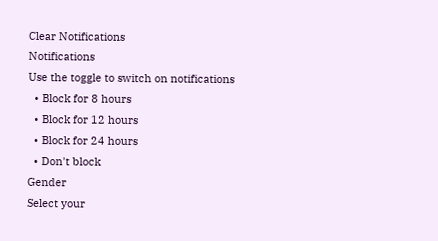Clear Notifications
Notifications
Use the toggle to switch on notifications
  • Block for 8 hours
  • Block for 12 hours
  • Block for 24 hours
  • Don't block
Gender
Select your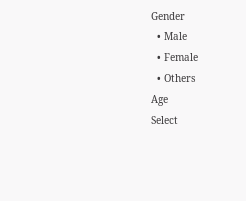Gender
  • Male
  • Female
  • Others
Age
Select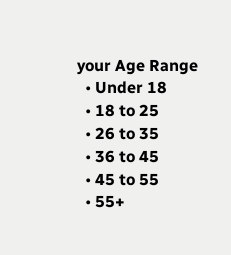your Age Range
  • Under 18
  • 18 to 25
  • 26 to 35
  • 36 to 45
  • 45 to 55
  • 55+